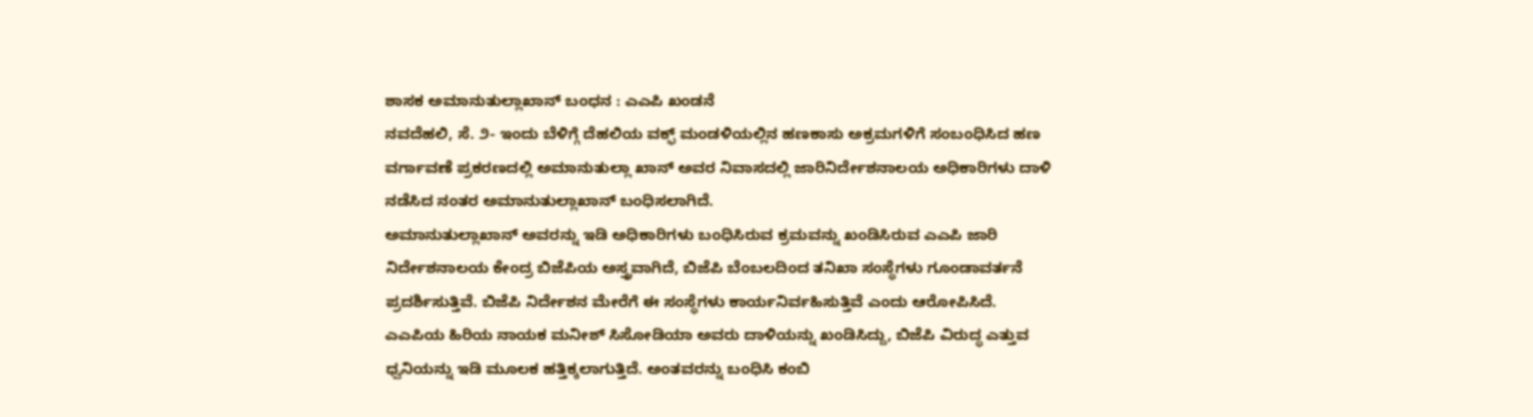ಶಾಸಕ ಅಮಾನುತುಲ್ಲಾಖಾನ್ ಬಂಧನ : ಎಎಪಿ ಖಂಡನೆ
ನವದೆಹಲಿ, ಸೆ. ೨- ಇಂದು ಬೆಳಿಗ್ಗೆ ದೆಹಲಿಯ ವಕ್ಫ್ ಮಂಡಳಿಯಲ್ಲಿನ ಹಣಕಾಸು ಅಕ್ರಮಗಳಿಗೆ ಸಂಬಂಧಿಸಿದ ಹಣ ವರ್ಗಾವಣೆ ಪ್ರಕರಣದಲ್ಲಿ ಅಮಾನುತುಲ್ಲಾ ಖಾನ್ ಅವರ ನಿವಾಸದಲ್ಲಿ ಜಾರಿನಿರ್ದೇಶನಾಲಯ ಅಧಿಕಾರಿಗಳು ದಾಳಿ ನಡೆಸಿದ ನಂತರ ಅಮಾನುತುಲ್ಲಾಖಾನ್ ಬಂಧಿಸಲಾಗಿದೆ.
ಅಮಾನುತುಲ್ಲಾಖಾನ್ ಅವರನ್ನು ಇಡಿ ಅಧಿಕಾರಿಗಳು ಬಂಧಿಸಿರುವ ಕ್ರಮವನ್ನು ಖಂಡಿಸಿರುವ ಎಎಪಿ ಜಾರಿ ನಿರ್ದೇಶನಾಲಯ ಕೇಂದ್ರ ಬಿಜೆಪಿಯ ಅಸ್ತ್ರವಾಗಿದೆ, ಬಿಜೆಪಿ ಬೆಂಬಲದಿಂದ ತನಿಖಾ ಸಂಸ್ಥೆಗಳು ಗೂಂಡಾವರ್ತನೆ ಪ್ರದರ್ಶಿಸುತ್ತಿವೆ. ಬಿಜೆಪಿ ನಿರ್ದೇಶನ ಮೇರೆಗೆ ಈ ಸಂಸ್ಥೆಗಳು ಕಾರ್ಯನಿರ್ವಹಿಸುತ್ತಿವೆ ಎಂದು ಆರೋಪಿಸಿದೆ.
ಎಎಪಿಯ ಹಿರಿಯ ನಾಯಕ ಮನೀಶ್ ಸಿಸೋಡಿಯಾ ಅವರು ದಾಳಿಯನ್ನು ಖಂಡಿಸಿದ್ದು, ಬಿಜೆಪಿ ವಿರುದ್ಧ ಎತ್ತುವ ಧ್ವನಿಯನ್ನು ಇಡಿ ಮೂಲಕ ಹತ್ತಿಕ್ಕಲಾಗುತ್ತಿದೆ. ಅಂತವರನ್ನು ಬಂಧಿಸಿ ಕಂಬಿ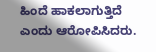ಹಿಂದೆ ಹಾಕಲಾಗುತ್ತಿದೆ ಎಂದು ಆರೋಪಿಸಿದರು.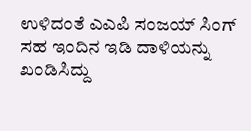ಉಳಿದಂತೆ ಎಎಪಿ ಸಂಜಯ್ ಸಿಂಗ್ ಸಹ ಇಂದಿನ ಇಡಿ ದಾಳಿಯನ್ನು ಖಂಡಿಸಿದ್ದು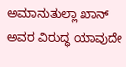ಅಮಾನುತುಲ್ಲಾ ಖಾನ್ ಅವರ ವಿರುದ್ಧ ಯಾವುದೇ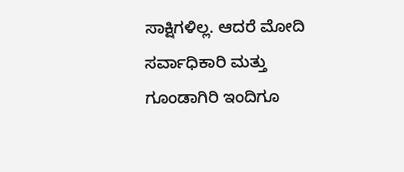ಸಾಕ್ಷಿಗಳಿಲ್ಲ. ಆದರೆ ಮೋದಿ ಸರ್ವಾಧಿಕಾರಿ ಮತ್ತು ಗೂಂಡಾಗಿರಿ ಇಂದಿಗೂ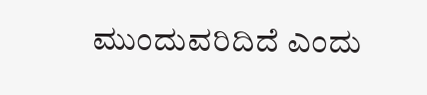ಮುಂದುವರಿದಿದೆ ಎಂದು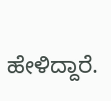ಹೇಳಿದ್ದಾರೆ.